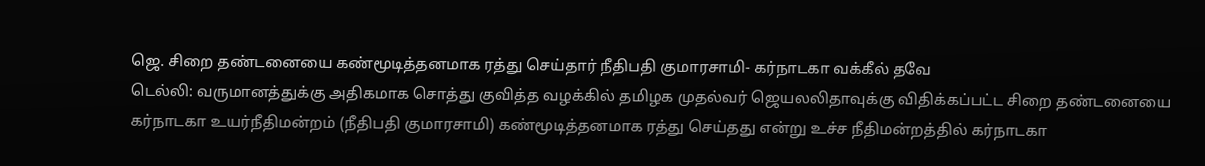ஜெ. சிறை தண்டனையை கண்மூடித்தனமாக ரத்து செய்தார் நீதிபதி குமாரசாமி- கர்நாடகா வக்கீல் தவே
டெல்லி: வருமானத்துக்கு அதிகமாக சொத்து குவித்த வழக்கில் தமிழக முதல்வர் ஜெயலலிதாவுக்கு விதிக்கப்பட்ட சிறை தண்டனையை கர்நாடகா உயர்நீதிமன்றம் (நீதிபதி குமாரசாமி) கண்மூடித்தனமாக ரத்து செய்தது என்று உச்ச நீதிமன்றத்தில் கர்நாடகா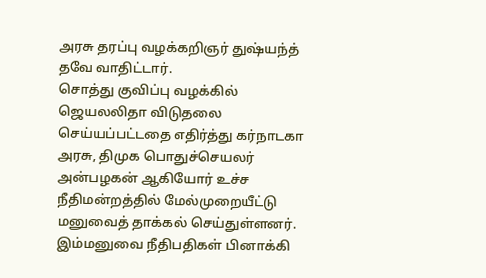அரசு தரப்பு வழக்கறிஞர் துஷ்யந்த் தவே வாதிட்டார்.
சொத்து குவிப்பு வழக்கில் ஜெயலலிதா விடுதலை செய்யப்பட்டதை எதிர்த்து கர்நாடகா அரசு, திமுக பொதுச்செயலர் அன்பழகன் ஆகியோர் உச்ச நீதிமன்றத்தில் மேல்முறையீட்டு மனுவைத் தாக்கல் செய்துள்ளனர். இம்மனுவை நீதிபதிகள் பினாக்கி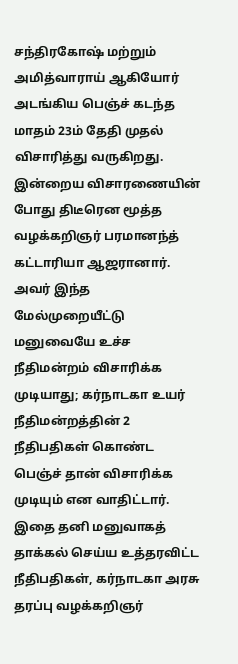சந்திரகோஷ் மற்றும் அமித்வாராய் ஆகியோர் அடங்கிய பெஞ்ச் கடந்த மாதம் 23ம் தேதி முதல் விசாரித்து வருகிறது.
இன்றைய விசாரணையின் போது திடீரென மூத்த வழக்கறிஞர் பரமானந்த் கட்டாரியா ஆஜரானார். அவர் இந்த மேல்முறையீட்டு மனுவையே உச்ச நீதிமன்றம் விசாரிக்க முடியாது; கர்நாடகா உயர் நீதிமன்றத்தின் 2 நீதிபதிகள் கொண்ட பெஞ்ச் தான் விசாரிக்க முடியும் என வாதிட்டார்.
இதை தனி மனுவாகத் தாக்கல் செய்ய உத்தரவிட்ட நீதிபதிகள், கர்நாடகா அரசு தரப்பு வழக்கறிஞர்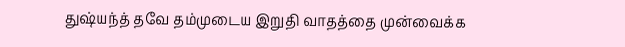துஷ்யந்த் தவே தம்முடைய இறுதி வாதத்தை முன்வைக்க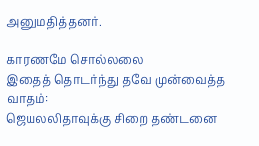அனுமதித்தனர்.

காரணமே சொல்லலை
இதைத் தொடர்ந்து தவே முன்வைத்த வாதம்:
ஜெயலலிதாவுக்கு சிறை தண்டனை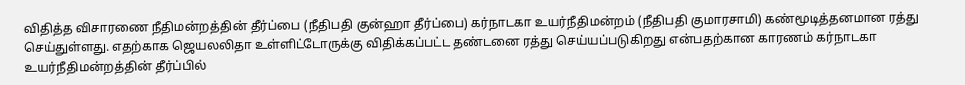விதித்த விசாரணை நீதிமன்றத்தின் தீர்ப்பை (நீதிபதி குன்ஹா தீர்ப்பை) கர்நாடகா உயர்நீதிமன்றம் (நீதிபதி குமாரசாமி) கண்மூடித்தனமான ரத்து செய்துள்ளது. எதற்காக ஜெயலலிதா உள்ளிட்டோருக்கு விதிக்கப்பட்ட தண்டனை ரத்து செய்யப்படுகிறது என்பதற்கான காரணம் கர்நாடகா உயர்நீதிமன்றத்தின் தீர்ப்பில்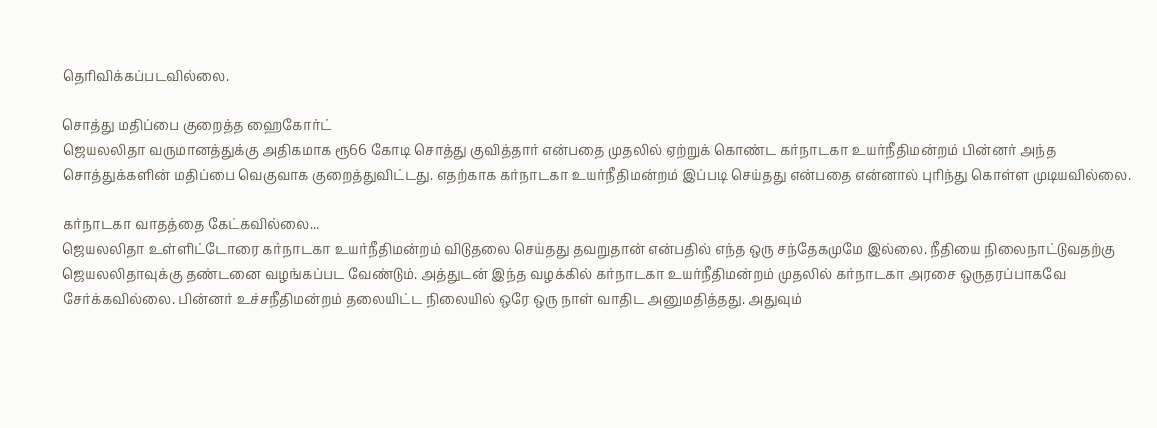தெரிவிக்கப்படவில்லை.

சொத்து மதிப்பை குறைத்த ஹைகோர்ட்
ஜெயலலிதா வருமானத்துக்கு அதிகமாக ரூ66 கோடி சொத்து குவித்தார் என்பதை முதலில் ஏற்றுக் கொண்ட கர்நாடகா உயர்நீதிமன்றம் பின்னர் அந்த சொத்துக்களின் மதிப்பை வெகுவாக குறைத்துவிட்டது. எதற்காக கர்நாடகா உயர்நீதிமன்றம் இப்படி செய்தது என்பதை என்னால் புரிந்து கொள்ள முடியவில்லை.

கர்நாடகா வாதத்தை கேட்கவில்லை...
ஜெயலலிதா உள்ளிட்டோரை கர்நாடகா உயர்நீதிமன்றம் விடுதலை செய்தது தவறுதான் என்பதில் எந்த ஒரு சந்தேகமுமே இல்லை. நீதியை நிலைநாட்டுவதற்கு ஜெயலலிதாவுக்கு தண்டனை வழங்கப்பட வேண்டும். அத்துடன் இந்த வழக்கில் கர்நாடகா உயர்நீதிமன்றம் முதலில் கர்நாடகா அரசை ஒருதரப்பாகவே சேர்க்கவில்லை. பின்னர் உச்சநீதிமன்றம் தலையிட்ட நிலையில் ஒரே ஒரு நாள் வாதிட அனுமதித்தது. அதுவும்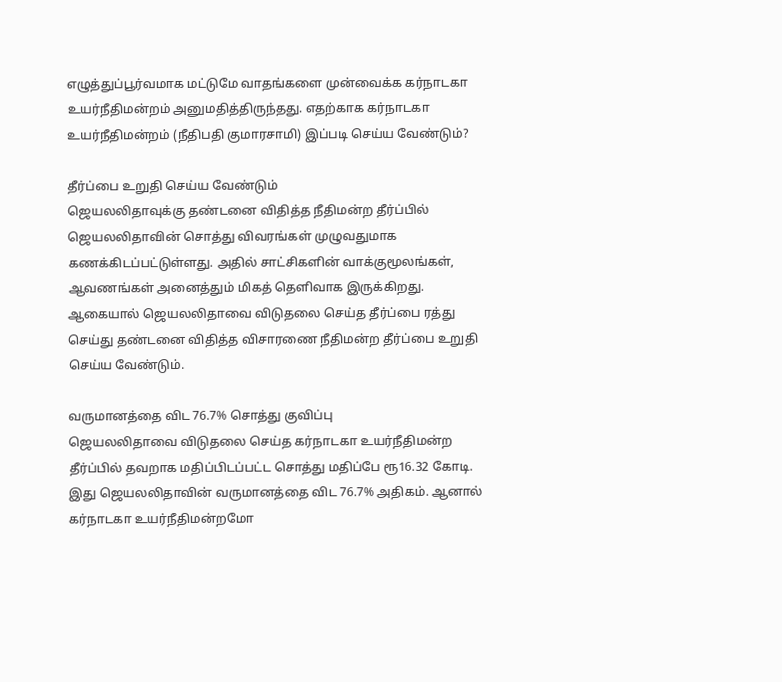எழுத்துப்பூர்வமாக மட்டுமே வாதங்களை முன்வைக்க கர்நாடகா உயர்நீதிமன்றம் அனுமதித்திருந்தது. எதற்காக கர்நாடகா உயர்நீதிமன்றம் (நீதிபதி குமாரசாமி) இப்படி செய்ய வேண்டும்?

தீர்ப்பை உறுதி செய்ய வேண்டும்
ஜெயலலிதாவுக்கு தண்டனை விதித்த நீதிமன்ற தீர்ப்பில் ஜெயலலிதாவின் சொத்து விவரங்கள் முழுவதுமாக கணக்கிடப்பட்டுள்ளது. அதில் சாட்சிகளின் வாக்குமூலங்கள், ஆவணங்கள் அனைத்தும் மிகத் தெளிவாக இருக்கிறது. ஆகையால் ஜெயலலிதாவை விடுதலை செய்த தீர்ப்பை ரத்து செய்து தண்டனை விதித்த விசாரணை நீதிமன்ற தீர்ப்பை உறுதி செய்ய வேண்டும்.

வருமானத்தை விட 76.7% சொத்து குவிப்பு
ஜெயலலிதாவை விடுதலை செய்த கர்நாடகா உயர்நீதிமன்ற தீர்ப்பில் தவறாக மதிப்பிடப்பட்ட சொத்து மதிப்பே ரூ16.32 கோடி. இது ஜெயலலிதாவின் வருமானத்தை விட 76.7% அதிகம். ஆனால் கர்நாடகா உயர்நீதிமன்றமோ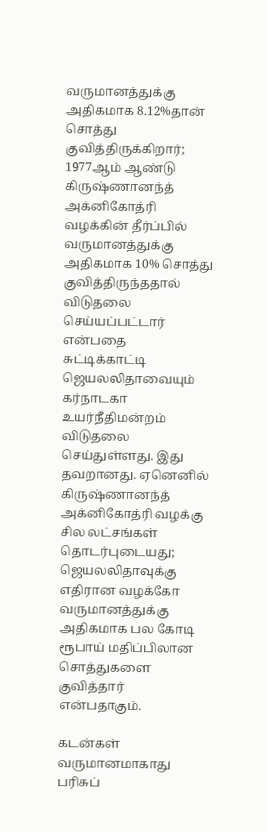வருமானத்துக்கு அதிகமாக 8.12%தான் சொத்து குவித்திருக்கிறார்; 1977ஆம் ஆண்டு கிருஷ்ணானந்த் அக்னிகோத்ரி வழக்கின் தீர்ப்பில் வருமானத்துக்கு அதிகமாக 10% சொத்து குவித்திருந்ததால் விடுதலை செய்யப்பட்டார் என்பதை சுட்டிக்காட்டி ஜெயலலிதாவையும் கர்நாடகா உயர்நீதிமன்றம் விடுதலை செய்துள்ளது. இது தவறானது. ஏனெனில் கிருஷ்ணானந்த் அக்னிகோத்ரி வழக்கு சில லட்சங்கள் தொடர்புடையது; ஜெயலலிதாவுக்கு எதிரான வழக்கோ வருமானத்துக்கு அதிகமாக பல கோடி ரூபாய் மதிப்பிலான சொத்துகளை குவித்தார் என்பதாகும்.

கடன்கள் வருமானமாகாது
பரிசுப்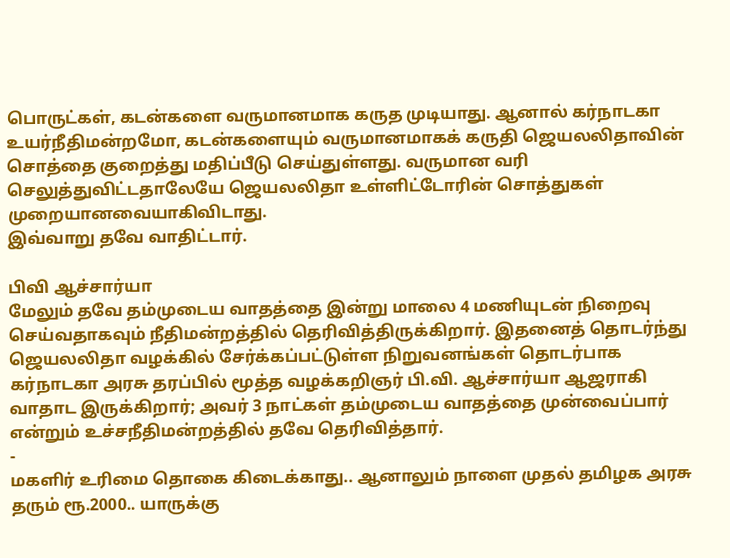பொருட்கள், கடன்களை வருமானமாக கருத முடியாது. ஆனால் கர்நாடகா உயர்நீதிமன்றமோ, கடன்களையும் வருமானமாகக் கருதி ஜெயலலிதாவின் சொத்தை குறைத்து மதிப்பீடு செய்துள்ளது. வருமான வரி செலுத்துவிட்டதாலேயே ஜெயலலிதா உள்ளிட்டோரின் சொத்துகள் முறையானவையாகிவிடாது.
இவ்வாறு தவே வாதிட்டார்.

பிவி ஆச்சார்யா
மேலும் தவே தம்முடைய வாதத்தை இன்று மாலை 4 மணியுடன் நிறைவு செய்வதாகவும் நீதிமன்றத்தில் தெரிவித்திருக்கிறார். இதனைத் தொடர்ந்து ஜெயலலிதா வழக்கில் சேர்க்கப்பட்டுள்ள நிறுவனங்கள் தொடர்பாக கர்நாடகா அரசு தரப்பில் மூத்த வழக்கறிஞர் பி.வி. ஆச்சார்யா ஆஜராகி வாதாட இருக்கிறார்; அவர் 3 நாட்கள் தம்முடைய வாதத்தை முன்வைப்பார் என்றும் உச்சநீதிமன்றத்தில் தவே தெரிவித்தார்.
-
மகளிர் உரிமை தொகை கிடைக்காது.. ஆனாலும் நாளை முதல் தமிழக அரசு தரும் ரூ.2000.. யாருக்கு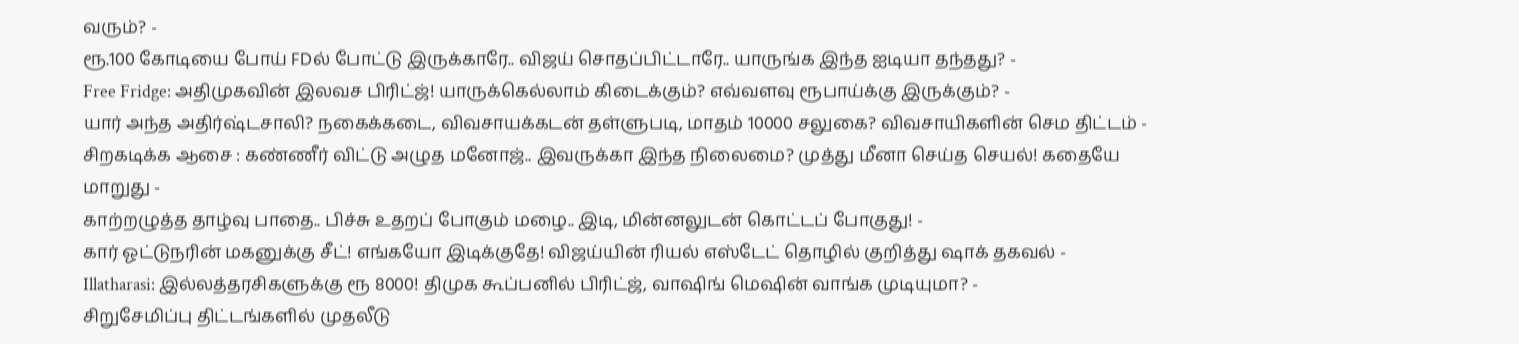வரும்? -
ரூ.100 கோடியை போய் FDல் போட்டு இருக்காரே.. விஜய் சொதப்பிட்டாரே.. யாருங்க இந்த ஐடியா தந்தது? -
Free Fridge: அதிமுகவின் இலவச பிரிட்ஜ்! யாருக்கெல்லாம் கிடைக்கும்? எவ்வளவு ரூபாய்க்கு இருக்கும்? -
யார் அந்த அதிர்ஷ்டசாலி? நகைக்கடை, விவசாயக்கடன் தள்ளுபடி, மாதம் 10000 சலுகை? விவசாயிகளின் செம திட்டம் -
சிறகடிக்க ஆசை : கண்ணீர் விட்டு அழுத மனோஜ்.. இவருக்கா இந்த நிலைமை? முத்து மீனா செய்த செயல்! கதையே மாறுது -
காற்றழுத்த தாழ்வு பாதை.. பிச்சு உதறப் போகும் மழை.. இடி, மின்னலுடன் கொட்டப் போகுது! -
கார் ஓட்டுநரின் மகனுக்கு சீட்! எங்கயோ இடிக்குதே! விஜய்யின் ரியல் எஸ்டேட் தொழில் குறித்து ஷாக் தகவல் -
Illatharasi: இல்லத்தரசிகளுக்கு ரூ 8000! திமுக கூப்பனில் பிரிட்ஜ், வாஷிங் மெஷின் வாங்க முடியுமா? -
சிறுசேமிப்பு திட்டங்களில் முதலீடு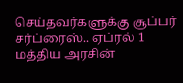செய்தவர்களுக்கு சூப்பர் சர்ப்ரைஸ்.. ஏப்ரல் 1 மத்திய அரசின்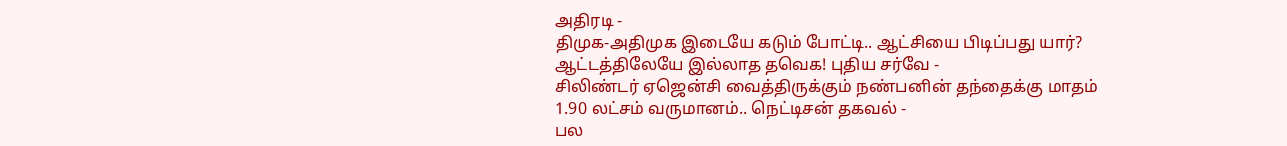அதிரடி -
திமுக-அதிமுக இடையே கடும் போட்டி.. ஆட்சியை பிடிப்பது யார்? ஆட்டத்திலேயே இல்லாத தவெக! புதிய சர்வே -
சிலிண்டர் ஏஜென்சி வைத்திருக்கும் நண்பனின் தந்தைக்கு மாதம் 1.90 லட்சம் வருமானம்.. நெட்டிசன் தகவல் -
பல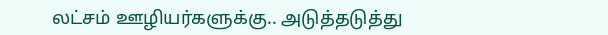லட்சம் ஊழியர்களுக்கு.. அடுத்தடுத்து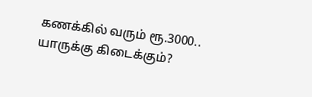கணக்கில் வரும் ரூ.3000.. யாருக்கு கிடைக்கும்?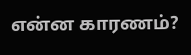என்ன காரணம்?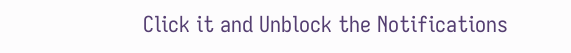Click it and Unblock the Notifications